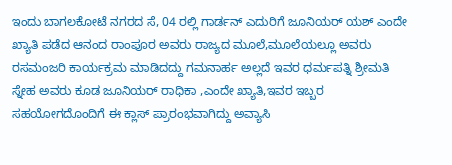ಇಂದು ಬಾಗಲಕೋಟೆ ನಗರದ ಸೆ, 04 ರಲ್ಲಿ ಗಾರ್ಡನ್ ಎದುರಿಗೆ ಜೂನಿಯರ್ ಯಶ್ ಎಂದೇ ಖ್ಯಾತಿ ಪಡೆದ ಆನಂದ ರಾಂಪೂರ ಅವರು ರಾಜ್ಯದ ಮೂಲೆ,ಮೂಲೆಯಲ್ಲೂ ಅವರು ರಸಮಂಜರಿ ಕಾರ್ಯಕ್ರಮ ಮಾಡಿದದ್ದು ಗಮನಾರ್ಹ ಅಲ್ಲದೆ ಇವರ ಧರ್ಮಪತ್ನಿ ಶ್ರೀಮತಿ ಸ್ನೇಹ ಅವರು ಕೂಡ ಜೂನಿಯರ್ ರಾಧಿಕಾ ,ಎಂದೇ ಖ್ಯಾತಿ,ಇವರ ಇಬ್ಬರ ಸಹಯೋಗದೊಂದಿಗೆ ಈ ಕ್ಲಾಸ್ ಪ್ರಾರಂಭವಾಗಿದ್ದು ಅವ್ಯಾಸಿ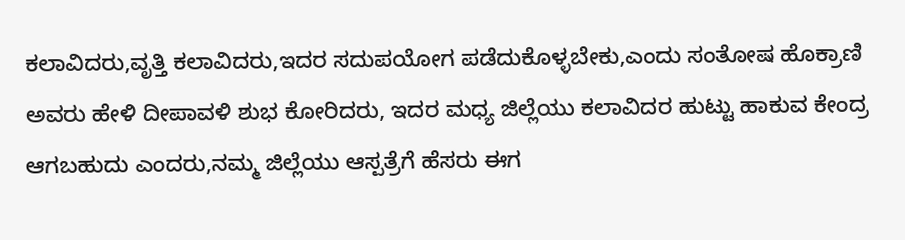ಕಲಾವಿದರು,ವೃತ್ತಿ ಕಲಾವಿದರು,ಇದರ ಸದುಪಯೋಗ ಪಡೆದುಕೊಳ್ಳಬೇಕು,ಎಂದು ಸಂತೋಷ ಹೊಕ್ರಾಣಿ ಅವರು ಹೇಳಿ ದೀಪಾವಳಿ ಶುಭ ಕೋರಿದರು, ಇದರ ಮಧ್ಯ ಜಿಲ್ಲೆಯು ಕಲಾವಿದರ ಹುಟ್ಟು ಹಾಕುವ ಕೇಂದ್ರ ಆಗಬಹುದು ಎಂದರು,ನಮ್ಮ ಜಿಲ್ಲೆಯು ಆಸ್ಪತ್ರೆಗೆ ಹೆಸರು ಈಗ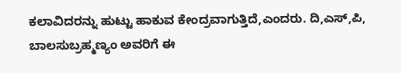ಕಲಾವಿದರನ್ನು ಹುಟ್ಟು ಹಾಕುವ ಕೇಂದ್ರವಾಗುತ್ತಿದೆ,ಎಂದರು. ದಿ,ಎಸ್,ಪಿ, ಬಾಲಸುಬ್ರಹ್ಮಣ್ಯಂ ಅವರಿಗೆ ಈ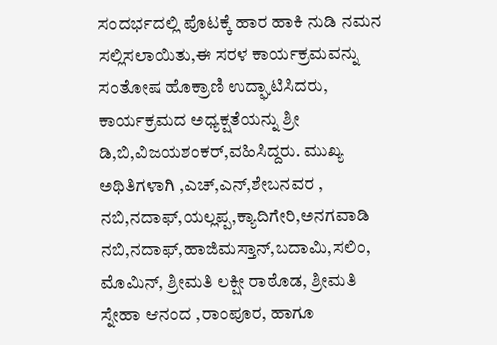ಸಂದರ್ಭದಲ್ಲಿ ಪೊಟಕ್ಕೆ ಹಾರ ಹಾಕಿ ನುಡಿ ನಮನ ಸಲ್ಲಿಸಲಾಯಿತು,ಈ ಸರಳ ಕಾರ್ಯಕ್ರಮವನ್ನು ಸಂತೋಷ ಹೊಕ್ರಾಣಿ ಉದ್ಘಾಟಿಸಿದರು, ಕಾರ್ಯಕ್ರಮದ ಅಧ್ಯಕ್ಷತೆಯನ್ನು ಶ್ರೀ ಡಿ,ಬಿ,ವಿಜಯಶಂಕರ್,ವಹಿಸಿದ್ದರು. ಮುಖ್ಯ ಅಥಿತಿಗಳಾಗಿ ,ಎಚ್,ಎನ್,ಶೇಬನವರ , ನಬಿ,ನದಾಫ್,ಯಲ್ಲಪ್ಪ,ಕ್ಯಾದಿಗೇರಿ,ಅನಗವಾಡಿ ನಬಿ,ನದಾಫ್,ಹಾಜಿಮಸ್ತಾನ್,ಬದಾಮಿ,ಸಲಿಂ, ಮೊಮಿನ್, ಶ್ರೀಮತಿ ಲಕ್ಷೀ ರಾಠೊಡ, ಶ್ರೀಮತಿ ಸ್ನೇಹಾ ಆನಂದ ,ರಾಂಪೂರ, ಹಾಗೂ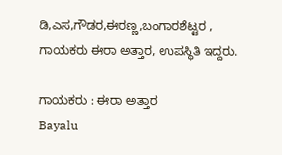ಡಿ,ಎಸ,ಗೌಡರ,ಈರಣ್ಣ,ಬಂಗಾರಶೆಟ್ಟರ , ಗಾಯಕರು ಈರಾ ಅತ್ತಾರ, ಉಪಸ್ಥಿತಿ ಇದ್ದರು.

ಗಾಯಕರು : ಈರಾ ಅತ್ತಾರ
Bayalu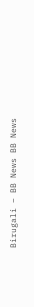Birugali – BB News BB News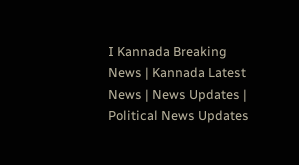I Kannada Breaking News | Kannada Latest News | News Updates | Political News Updates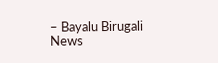– Bayalu Birugali News